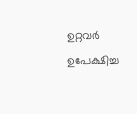ഉറ്റവർ ഉപേക്ഷിച്ച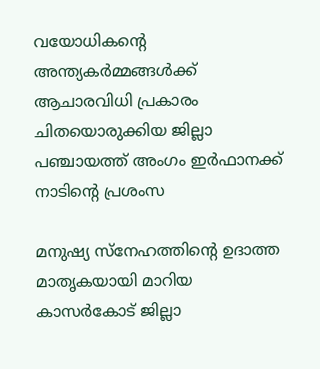വയോധികൻ്റെ അന്ത്യകർമ്മങ്ങൾക്ക് ആചാരവിധി പ്രകാരം ചിതയൊരുക്കിയ ജില്ലാ പഞ്ചായത്ത് അംഗം ഇർഫാനക്ക് നാടിൻ്റെ പ്രശംസ

മനുഷ്യ സ്നേഹത്തിന്റെ ഉദാത്ത മാതൃകയായി മാറിയ കാസർകോട് ജില്ലാ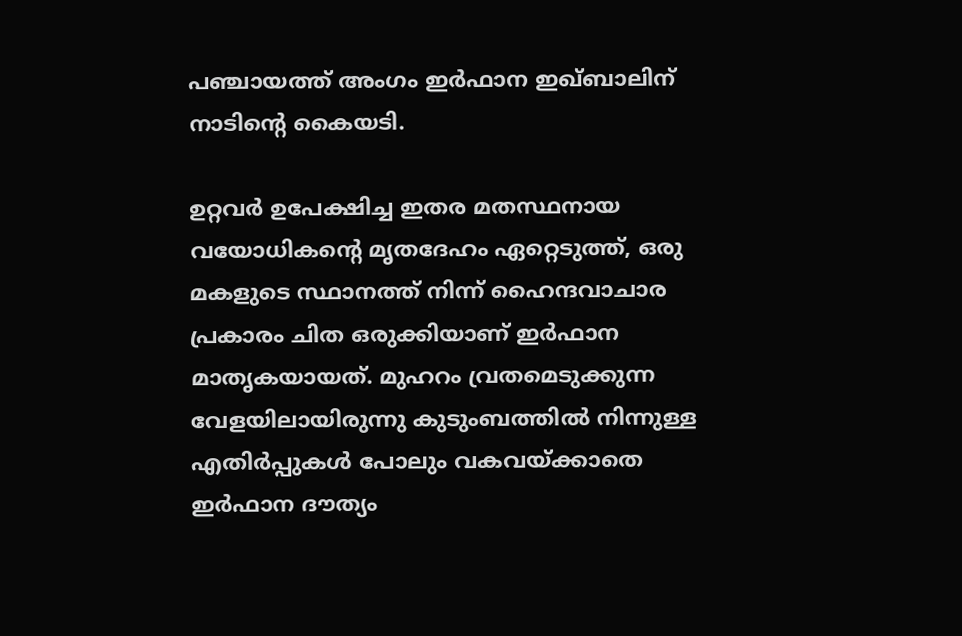പഞ്ചായത്ത് അംഗം ഇർഫാന ഇഖ്ബാലിന് നാടിൻ്റെ കൈയടി.

ഉറ്റവർ ഉപേക്ഷിച്ച ഇതര മതസ്ഥനായ വയോധികന്റെ മൃതദേഹം ഏറ്റെടുത്ത്, ഒരു മകളുടെ സ്ഥാനത്ത് നിന്ന് ഹൈന്ദവാചാര പ്രകാരം ചിത ഒരുക്കിയാണ് ഇർഫാന മാതൃകയായത്. മുഹറം വ്രതമെടുക്കുന്ന വേളയിലായിരുന്നു കുടുംബത്തിൽ നിന്നുള്ള എതിർപ്പുകൾ പോലും വകവയ്ക്കാതെ ഇർഫാന ദൗത്യം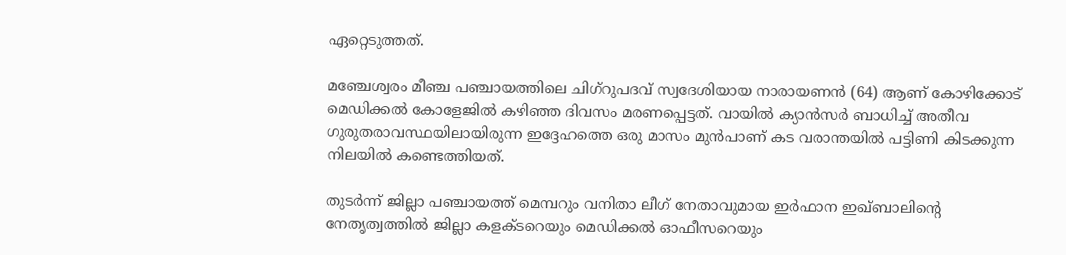ഏറ്റെടുത്തത്.

മഞ്ചേശ്വരം മീഞ്ച പഞ്ചായത്തിലെ ചിഗ്റുപദവ് സ്വദേശിയായ നാരായണൻ (64) ആണ് കോഴിക്കോട് മെഡിക്കൽ കോളേജിൽ കഴിഞ്ഞ ദിവസം മരണപ്പെട്ടത്. വായിൽ ക്യാൻസർ ബാധിച്ച് അതീവ ഗുരുതരാവസ്ഥയിലായിരുന്ന ഇദ്ദേഹത്തെ ഒരു മാസം മുൻപാണ് കട വരാന്തയിൽ പട്ടിണി കിടക്കുന്ന നിലയിൽ കണ്ടെത്തിയത്.

തുടർന്ന് ജില്ലാ പഞ്ചായത്ത് മെമ്പറും വനിതാ ലീഗ് നേതാവുമായ ഇർഫാന ഇഖ്ബാലിന്റെ നേതൃത്വത്തിൽ ജില്ലാ കളക്ടറെയും മെഡിക്കൽ ഓഫീസറെയും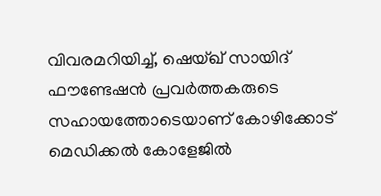വിവരമറിയിച്ച്, ഷെയ്ഖ് സായിദ് ഫൗണ്ടേഷൻ പ്രവർത്തകരുടെ സഹായത്തോടെയാണ് കോഴിക്കോട് മെഡിക്കൽ കോളേജിൽ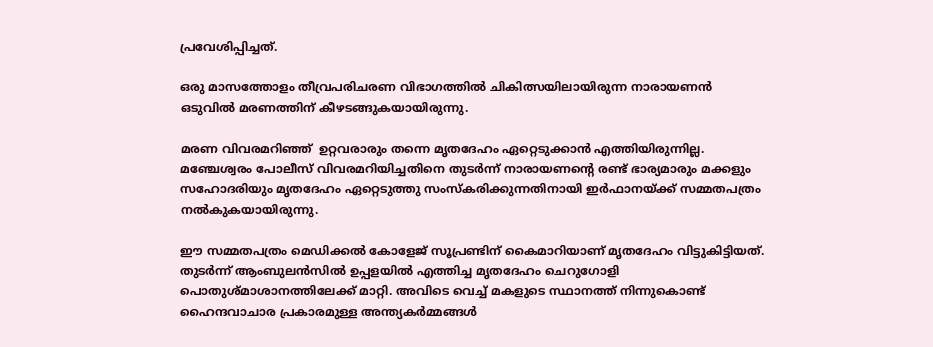പ്രവേശിപ്പിച്ചത്.

ഒരു മാസത്തോളം തീവ്രപരിചരണ വിഭാഗത്തിൽ ചികിത്സയിലായിരുന്ന നാരായണൻ ഒടുവിൽ മരണത്തിന് കീഴടങ്ങുകയായിരുന്നു.

മരണ വിവരമറിഞ്ഞ്  ഉറ്റവരാരും തന്നെ മൃതദേഹം ഏറ്റെടുക്കാൻ എത്തിയിരുന്നില്ല. മഞ്ചേശ്വരം പോലീസ് വിവരമറിയിച്ചതിനെ തുടർന്ന് നാരായണന്റെ രണ്ട് ഭാര്യമാരും മക്കളും സഹോദരിയും മൃതദേഹം ഏറ്റെടുത്തു സംസ്കരിക്കുന്നതിനായി ഇർഫാനയ്ക്ക് സമ്മതപത്രം നൽകുകയായിരുന്നു.

ഈ സമ്മതപത്രം മെഡിക്കൽ കോളേജ് സൂപ്രണ്ടിന് കൈമാറിയാണ് മൃതദേഹം വിട്ടുകിട്ടിയത്. തുടർന്ന് ആംബുലൻസിൽ ഉപ്പളയിൽ എത്തിച്ച മൃതദേഹം ചെറുഗോളി പൊതുശ്മാശാനത്തിലേക്ക് മാറ്റി. അവിടെ വെച്ച് മകളുടെ സ്ഥാനത്ത് നിന്നുകൊണ്ട് ഹൈന്ദവാചാര പ്രകാരമുള്ള അന്ത്യകർമ്മങ്ങൾ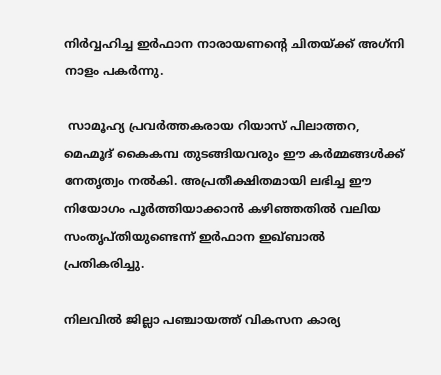നിർവ്വഹിച്ച ഇർഫാന നാരായണന്റെ ചിതയ്ക്ക് അഗ്‌നി നാളം പകർന്നു.

 സാമൂഹ്യ പ്രവർത്തകരായ റിയാസ് പിലാത്തറ, മെഹ്മൂദ് കൈകമ്പ തുടങ്ങിയവരും ഈ കർമ്മങ്ങൾക്ക് നേതൃത്വം നൽകി. അപ്രതീക്ഷിതമായി ലഭിച്ച ഈ നിയോഗം പൂർത്തിയാക്കാൻ കഴിഞ്ഞതിൽ വലിയ സംതൃപ്തിയുണ്ടെന്ന് ഇർഫാന ഇഖ്ബാൽ പ്രതികരിച്ചു.

നിലവിൽ ജില്ലാ പഞ്ചായത്ത് വികസന കാര്യ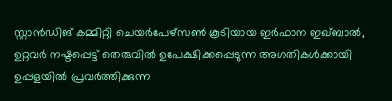സ്റ്റാൻഡിങ് കമ്മിറ്റി ചെയർപേഴ്സൺ കൂടിയായ ഇർഫാന ഇഖ്ബാൽ, ഉറ്റവർ നഷ്ടപ്പെട്ട് തെരുവിൽ ഉപേക്ഷിക്കപ്പെടുന്ന അഗതികൾക്കായി ഉപ്പളയിൽ പ്രവർത്തിക്കുന്ന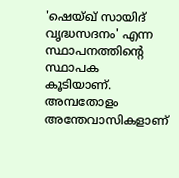'ഷെയ്ഖ് സായിദ് വൃദ്ധസദനം' എന്ന സ്ഥാപനത്തിന്റെ സ്ഥാപക കൂടിയാണ്. അമ്പതോളം അന്തേവാസികളാണ്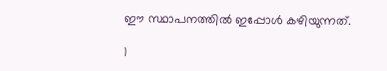ഈ സ്ഥാപനത്തിൽ ഇപ്പോൾ കഴിയുന്നത്.

1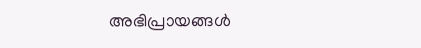അഭിപ്രായങ്ങള്‍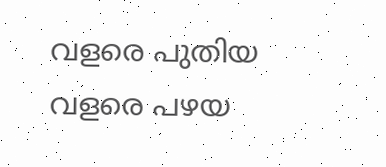വളരെ പുതിയ വളരെ പഴയ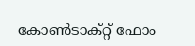കോൺടാക്റ്റ് ഫോം